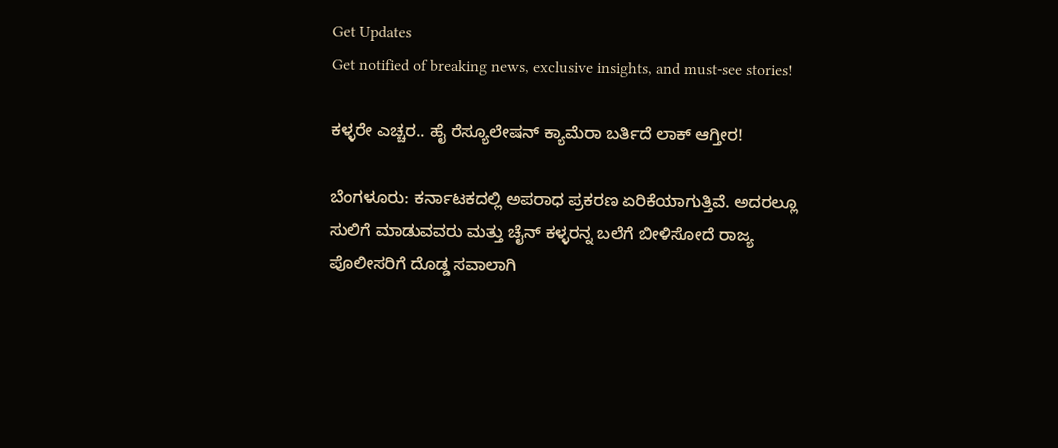Get Updates
Get notified of breaking news, exclusive insights, and must-see stories!

ಕಳ್ಳರೇ ಎಚ್ಚರ.. ಹೈ ರೆಸ್ಯೂಲೇಷನ್ ಕ್ಯಾಮೆರಾ ಬರ್ತಿದೆ ಲಾಕ್ ಆಗ್ತೀರ!

ಬೆಂಗಳೂರು: ಕರ್ನಾಟಕದಲ್ಲಿ ಅಪರಾಧ ಪ್ರಕರಣ ಏರಿಕೆಯಾಗುತ್ತಿವೆ. ಅದರಲ್ಲೂ ಸುಲಿಗೆ ಮಾಡುವವರು ಮತ್ತು ಚೈನ್ ಕಳ್ಳರನ್ನ ಬಲೆಗೆ ಬೀಳಿಸೋದೆ ರಾಜ್ಯ ಪೊಲೀಸರಿಗೆ ದೊಡ್ಡ ಸವಾಲಾಗಿ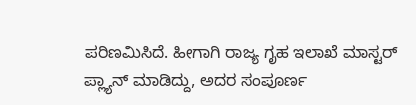ಪರಿಣಮಿಸಿದೆ. ಹೀಗಾಗಿ ರಾಜ್ಯ ಗೃಹ ಇಲಾಖೆ ಮಾಸ್ಟರ್ ಪ್ಲ್ಯಾನ್ ಮಾಡಿದ್ದು, ಅದರ ಸಂಪೂರ್ಣ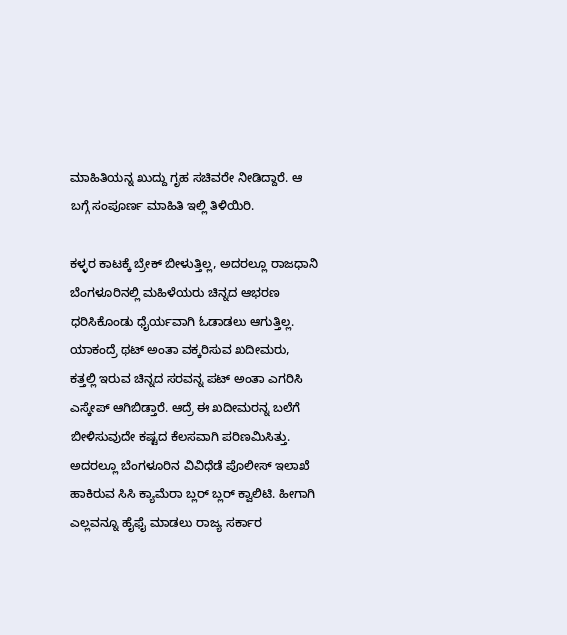ಮಾಹಿತಿಯನ್ನ ಖುದ್ದು ಗೃಹ ಸಚಿವರೇ ನೀಡಿದ್ದಾರೆ. ಆ ಬಗ್ಗೆ ಸಂಪೂರ್ಣ ಮಾಹಿತಿ ಇಲ್ಲಿ ತಿಳಿಯಿರಿ.

ಕಳ್ಳರ ಕಾಟಕ್ಕೆ ಬ್ರೇಕ್ ಬೀಳುತ್ತಿಲ್ಲ, ಅದರಲ್ಲೂ ರಾಜಧಾನಿ ಬೆಂಗಳೂರಿನಲ್ಲಿ ಮಹಿಳೆಯರು ಚಿನ್ನದ ಆಭರಣ ಧರಿಸಿಕೊಂಡು ಧೈರ್ಯವಾಗಿ ಓಡಾಡಲು ಆಗುತ್ತಿಲ್ಲ. ಯಾಕಂದ್ರೆ ಥಟ್ ಅಂತಾ ವಕ್ಕರಿಸುವ ಖದೀಮರು, ಕತ್ತಲ್ಲಿ ಇರುವ ಚಿನ್ನದ ಸರವನ್ನ ಪಟ್ ಅಂತಾ ಎಗರಿಸಿ ಎಸ್ಕೇಪ್ ಆಗಿಬಿಡ್ತಾರೆ. ಆದ್ರೆ ಈ ಖದೀಮರನ್ನ ಬಲೆಗೆ ಬೀಳಿಸುವುದೇ ಕಷ್ಟದ ಕೆಲಸವಾಗಿ ಪರಿಣಮಿಸಿತ್ತು. ಅದರಲ್ಲೂ ಬೆಂಗಳೂರಿನ ವಿವಿಧೆಡೆ ಪೊಲೀಸ್ ಇಲಾಖೆ ಹಾಕಿರುವ ಸಿಸಿ ಕ್ಯಾಮೆರಾ ಬ್ಲರ್ ಬ್ಲರ್ ಕ್ವಾಲಿಟಿ. ಹೀಗಾಗಿ ಎಲ್ಲವನ್ನೂ ಹೈಫೈ ಮಾಡಲು ರಾಜ್ಯ ಸರ್ಕಾರ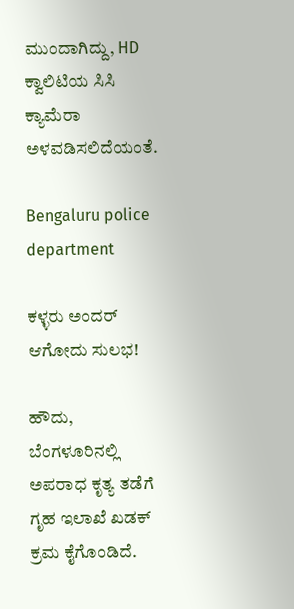ಮುಂದಾಗಿದ್ದು, HD ಕ್ವಾಲಿಟಿಯ ಸಿಸಿ ಕ್ಯಾಮೆರಾ ಅಳವಡಿಸಲಿದೆಯಂತೆ.

Bengaluru police department

ಕಳ್ಳರು ಅಂದರ್ ಆಗೋದು ಸುಲಭ!

ಹೌದು, ಬೆಂಗಳೂರಿನಲ್ಲಿ ಅಪರಾಧ ಕೃತ್ಯ ತಡೆಗೆ ಗೃಹ ಇಲಾಖೆ ಖಡಕ್ ಕ್ರಮ ಕೈಗೊಂಡಿದೆ.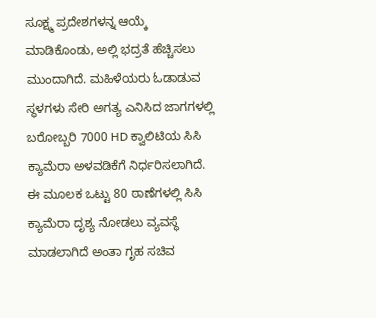ಸೂಕ್ಷ್ಮ ಪ್ರದೇಶಗಳನ್ನ ಆಯ್ಕೆ ಮಾಡಿಕೊಂಡು, ಅಲ್ಲಿ ಭದ್ರತೆ ಹೆಚ್ಚಿಸಲು ಮುಂದಾಗಿದೆ. ಮಹಿಳೆಯರು ಓಡಾಡುವ ಸ್ಥಳಗಳು ಸೇರಿ ಅಗತ್ಯ ಎನಿಸಿದ ಜಾಗಗಳಲ್ಲಿ ಬರೋಬ್ಬರಿ 7000 HD ಕ್ವಾಲಿಟಿಯ ಸಿಸಿ ಕ್ಯಾಮೆರಾ ಅಳವಡಿಕೆಗೆ ನಿರ್ಧರಿಸಲಾಗಿದೆ. ಈ ಮೂಲಕ ಒಟ್ಟು 80 ಠಾಣೆಗಳಲ್ಲಿ ಸಿಸಿ ಕ್ಯಾಮೆರಾ ದೃಶ್ಯ ನೋಡಲು ವ್ಯವಸ್ಥೆ ಮಾಡಲಾಗಿದೆ ಅಂತಾ ಗೃಹ ಸಚಿವ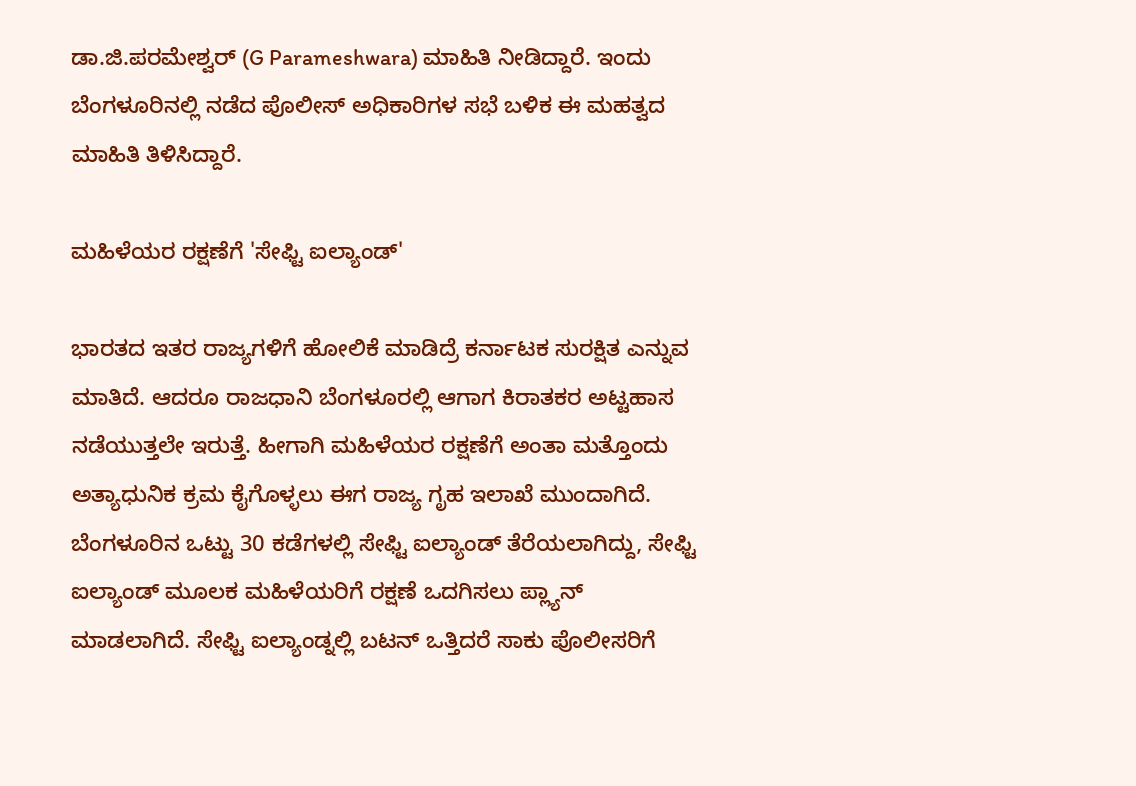ಡಾ.ಜಿ.ಪರಮೇಶ್ವರ್ (G Parameshwara) ಮಾಹಿತಿ ನೀಡಿದ್ದಾರೆ. ಇಂದು ಬೆಂಗಳೂರಿನಲ್ಲಿ ನಡೆದ ಪೊಲೀಸ್ ಅಧಿಕಾರಿಗಳ ಸಭೆ ಬಳಿಕ ಈ ಮಹತ್ವದ ಮಾಹಿತಿ ತಿಳಿಸಿದ್ದಾರೆ.

ಮಹಿಳೆಯರ ರಕ್ಷಣೆಗೆ 'ಸೇಫ್ಟಿ ಐಲ್ಯಾಂಡ್'

ಭಾರತದ ಇತರ ರಾಜ್ಯಗಳಿಗೆ ಹೋಲಿಕೆ ಮಾಡಿದ್ರೆ ಕರ್ನಾಟಕ ಸುರಕ್ಷಿತ ಎನ್ನುವ ಮಾತಿದೆ. ಆದರೂ ರಾಜಧಾನಿ ಬೆಂಗಳೂರಲ್ಲಿ ಆಗಾಗ ಕಿರಾತಕರ ಅಟ್ಟಹಾಸ ನಡೆಯುತ್ತಲೇ ಇರುತ್ತೆ. ಹೀಗಾಗಿ ಮಹಿಳೆಯರ ರಕ್ಷಣೆಗೆ ಅಂತಾ ಮತ್ತೊಂದು ಅತ್ಯಾಧುನಿಕ ಕ್ರಮ ಕೈಗೊಳ್ಳಲು ಈಗ ರಾಜ್ಯ ಗೃಹ ಇಲಾಖೆ ಮುಂದಾಗಿದೆ. ಬೆಂಗಳೂರಿನ ಒಟ್ಟು 30 ಕಡೆಗಳಲ್ಲಿ ಸೇಫ್ಟಿ ಐಲ್ಯಾಂಡ್ ತೆರೆಯಲಾಗಿದ್ದು, ಸೇಫ್ಟಿ ಐಲ್ಯಾಂಡ್ ಮೂಲಕ ಮಹಿಳೆಯರಿಗೆ ರಕ್ಷಣೆ ಒದಗಿಸಲು ಪ್ಲ್ಯಾನ್ ಮಾಡಲಾಗಿದೆ. ಸೇಫ್ಟಿ ಐಲ್ಯಾಂಡ್ನಲ್ಲಿ ಬಟನ್ ಒತ್ತಿದರೆ ಸಾಕು ಪೊಲೀಸರಿಗೆ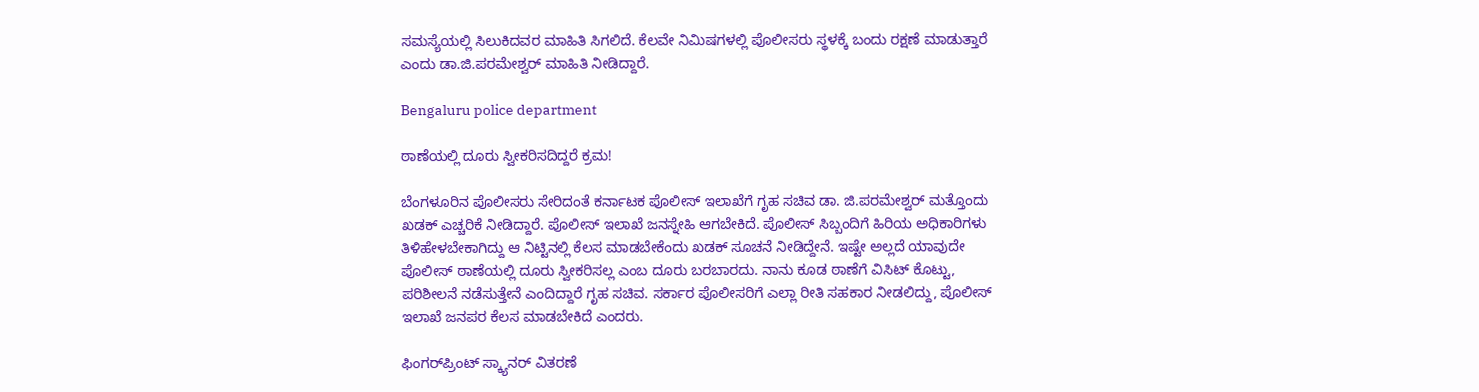ಸಮಸ್ಯೆಯಲ್ಲಿ ಸಿಲುಕಿದವರ ಮಾಹಿತಿ ಸಿಗಲಿದೆ. ಕೆಲವೇ ನಿಮಿಷಗಳಲ್ಲಿ ಪೊಲೀಸರು ಸ್ಥಳಕ್ಕೆ ಬಂದು ರಕ್ಷಣೆ ಮಾಡುತ್ತಾರೆ ಎಂದು ಡಾ.ಜಿ.ಪರಮೇಶ್ವರ್ ಮಾಹಿತಿ ನೀಡಿದ್ದಾರೆ.

Bengaluru police department

ಠಾಣೆಯಲ್ಲಿ ದೂರು ಸ್ವೀಕರಿಸದಿದ್ದರೆ ಕ್ರಮ!

ಬೆಂಗಳೂರಿನ ಪೊಲೀಸರು ಸೇರಿದಂತೆ ಕರ್ನಾಟಕ ಪೊಲೀಸ್ ಇಲಾಖೆಗೆ ಗೃಹ ಸಚಿವ ಡಾ. ಜಿ.ಪರಮೇಶ್ವರ್ ಮತ್ತೊಂದು ಖಡಕ್ ಎಚ್ಚರಿಕೆ ನೀಡಿದ್ದಾರೆ. ಪೊಲೀಸ್ ಇಲಾಖೆ ಜನಸ್ನೇಹಿ ಆಗಬೇಕಿದೆ. ಪೊಲೀಸ್ ಸಿಬ್ಬಂದಿಗೆ ಹಿರಿಯ ಅಧಿಕಾರಿಗಳು ತಿಳಿಹೇಳಬೇಕಾಗಿದ್ದು ಆ ನಿಟ್ಟಿನಲ್ಲಿ ಕೆಲಸ ಮಾಡಬೇಕೆಂದು ಖಡಕ್ ಸೂಚನೆ ನೀಡಿದ್ದೇನೆ. ಇಷ್ಟೇ ಅಲ್ಲದೆ ಯಾವುದೇ ಪೊಲೀಸ್ ಠಾಣೆಯಲ್ಲಿ ದೂರು ಸ್ವೀಕರಿಸಲ್ಲ ಎಂಬ ದೂರು ಬರಬಾರದು. ನಾನು ಕೂಡ ಠಾಣೆಗೆ ವಿಸಿಟ್ ಕೊಟ್ಟು, ಪರಿಶೀಲನೆ ನಡೆಸುತ್ತೇನೆ ಎಂದಿದ್ದಾರೆ ಗೃಹ ಸಚಿವ. ಸರ್ಕಾರ ಪೊಲೀಸರಿಗೆ ಎಲ್ಲಾ ರೀತಿ ಸಹಕಾರ ನೀಡಲಿದ್ದು, ಪೊಲೀಸ್ ಇಲಾಖೆ ಜನಪರ ಕೆಲಸ ಮಾಡಬೇಕಿದೆ ಎಂದರು.

ಫಿಂಗರ್‌ಪ್ರಿಂಟ್ ಸ್ಕ್ಯಾನರ್‌ ವಿತರಣೆ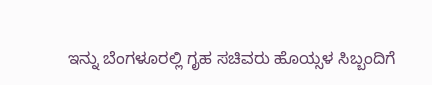ಇನ್ನು ಬೆಂಗಳೂರಲ್ಲಿ ಗೃಹ ಸಚಿವರು ಹೊಯ್ಸಳ ಸಿಬ್ಬಂದಿಗೆ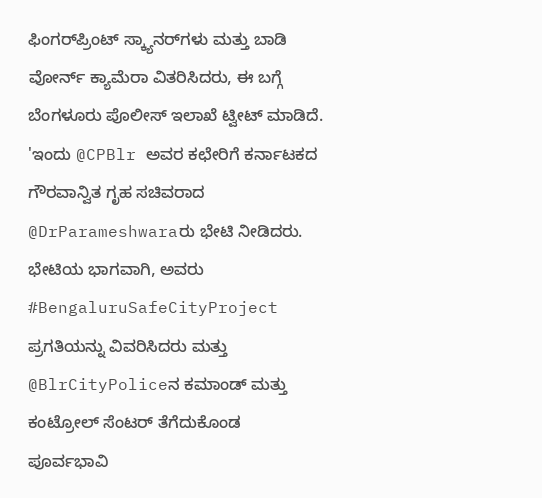ಫಿಂಗರ್‌ಪ್ರಿಂಟ್ ಸ್ಕ್ಯಾನರ್‌ಗಳು ಮತ್ತು ಬಾಡಿ ವೋರ್ನ್ ಕ್ಯಾಮೆರಾ‌ ವಿತರಿಸಿದರು, ಈ ಬಗ್ಗೆ ಬೆಂಗಳೂರು ಪೊಲೀಸ್ ಇಲಾಖೆ ಟ್ವೀಟ್ ಮಾಡಿದೆ. 'ಇಂದು @CPBlr ಅವರ ಕಛೇರಿಗೆ ಕರ್ನಾಟಕದ ಗೌರವಾನ್ವಿತ ಗೃಹ ಸಚಿವರಾದ @DrParameshwaraರು ಭೇಟಿ ನೀಡಿದರು. ಭೇಟಿಯ ಭಾಗವಾಗಿ, ಅವರು #BengaluruSafeCityProject ಪ್ರಗತಿಯನ್ನು ವಿವರಿಸಿದರು ಮತ್ತು @BlrCityPoliceನ ಕಮಾಂಡ್ ಮತ್ತು ಕಂಟ್ರೋಲ್ ಸೆಂಟರ್ ತೆಗೆದುಕೊಂಡ ಪೂರ್ವಭಾವಿ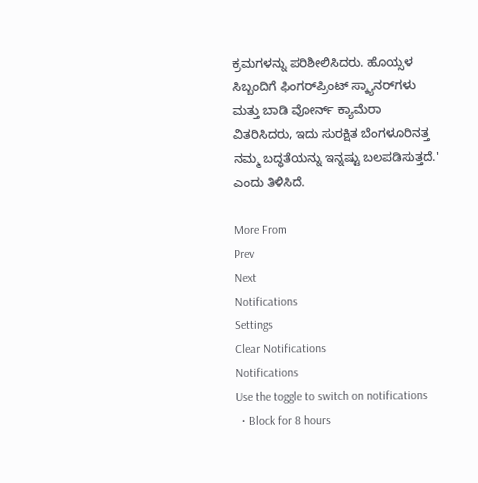ಕ್ರಮಗಳನ್ನು ಪರಿಶೀಲಿಸಿದರು. ಹೊಯ್ಸಳ ಸಿಬ್ಬಂದಿಗೆ ಫಿಂಗರ್‌ಪ್ರಿಂಟ್ ಸ್ಕ್ಯಾನರ್‌ಗಳು ಮತ್ತು ಬಾಡಿ ವೋರ್ನ್ ಕ್ಯಾಮೆರಾ‌ ವಿತರಿಸಿದರು, ಇದು ಸುರಕ್ಷಿತ ಬೆಂಗಳೂರಿನತ್ತ ನಮ್ಮ ಬದ್ಧತೆಯನ್ನು ಇನ್ನಷ್ಟು ಬಲಪಡಿಸುತ್ತದೆ.' ಎಂದು ತಿಳಿಸಿದೆ.

More From
Prev
Next
Notifications
Settings
Clear Notifications
Notifications
Use the toggle to switch on notifications
  • Block for 8 hours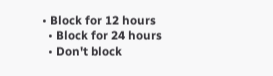• Block for 12 hours
  • Block for 24 hours
  • Don't block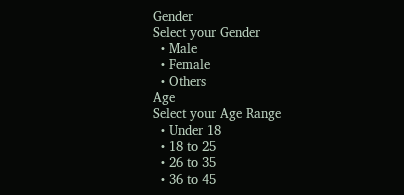Gender
Select your Gender
  • Male
  • Female
  • Others
Age
Select your Age Range
  • Under 18
  • 18 to 25
  • 26 to 35
  • 36 to 45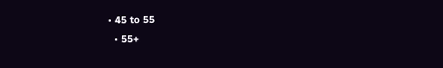• 45 to 55
  • 55+